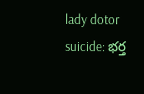lady dotor suicide: భర్త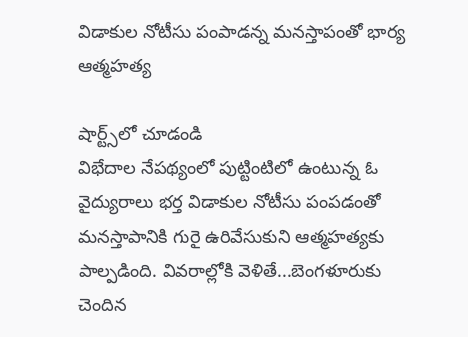విడాకుల నోటీసు పంపాడన్న మనస్తాపంతో భార్య ఆత్మహత్య

షార్ట్స్‌లో చూడండి
విభేదాల నేపథ్యంలో పుట్టింటిలో ఉంటున్న ఓ వైద్యురాలు భర్త విడాకుల నోటీసు పంపడంతో మనస్తాపానికి గురై ఉరివేసుకుని ఆత్మహత్యకు పాల్పడింది. వివరాల్లోకి వెళితే...బెంగళూరుకు చెందిన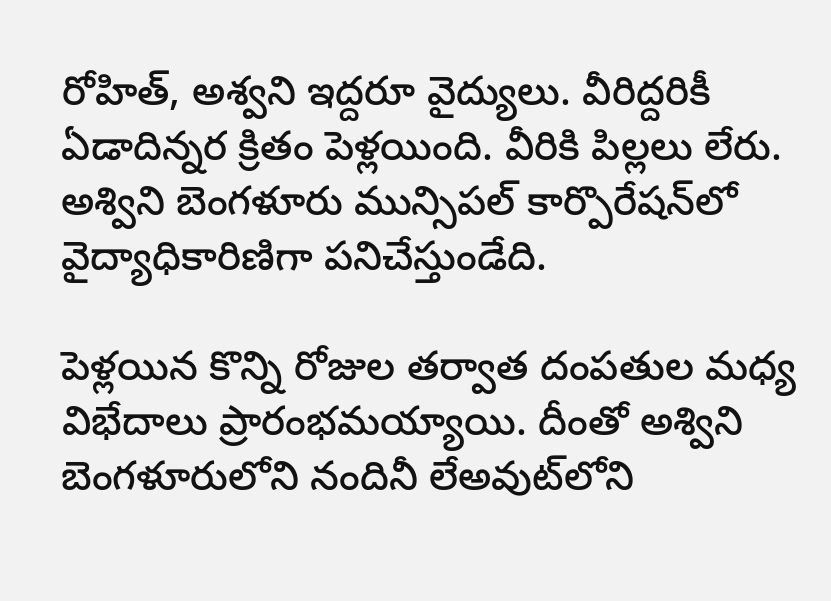రోహిత్‌, అశ్వని ఇద్దరూ వైద్యులు. వీరిద్దరికీ ఏడాదిన్నర క్రితం పెళ్లయింది. వీరికి పిల్లలు లేరు. అశ్విని బెంగళూరు మున్సిపల్‌ కార్పొరేషన్‌లో వైద్యాధికారిణిగా పనిచేస్తుండేది.

పెళ్లయిన కొన్ని రోజుల తర్వాత దంపతుల మధ్య విభేదాలు ప్రారంభమయ్యాయి. దీంతో అశ్విని బెంగళూరులోని నందినీ లేఅవుట్‌లోని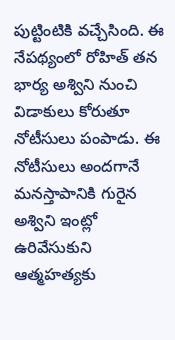పుట్టింటికి వచ్చేసింది. ఈ నేపథ్యంలో రోహిత్‌ తన భార్య అశ్విని నుంచి విడాకులు కోరుతూ నోటీసులు పంపాడు. ఈ నోటీసులు అందగానే మనస్తాపానికి గురైన అశ్విని ఇంట్లో ఉరివేసుకుని ఆత్మహత్యకు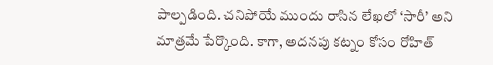పాల్పడింది. చనిపోయే ముందు రాసిన లేఖలో ‘సారీ’ అని మాత్రమే పేర్కొంది. కాగా, అదనపు కట్నం కోసం రోహిత్‌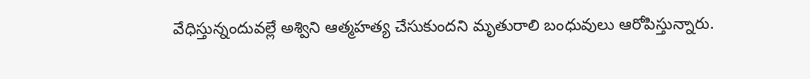వేధిస్తున్నందువల్లే అశ్విని ఆత్మహత్య చేసుకుందని మృతురాలి బంధువులు ఆరోపిస్తున్నారు.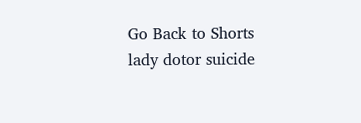Go Back to Shorts
lady dotor suicide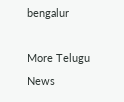bengalur

More Telugu News